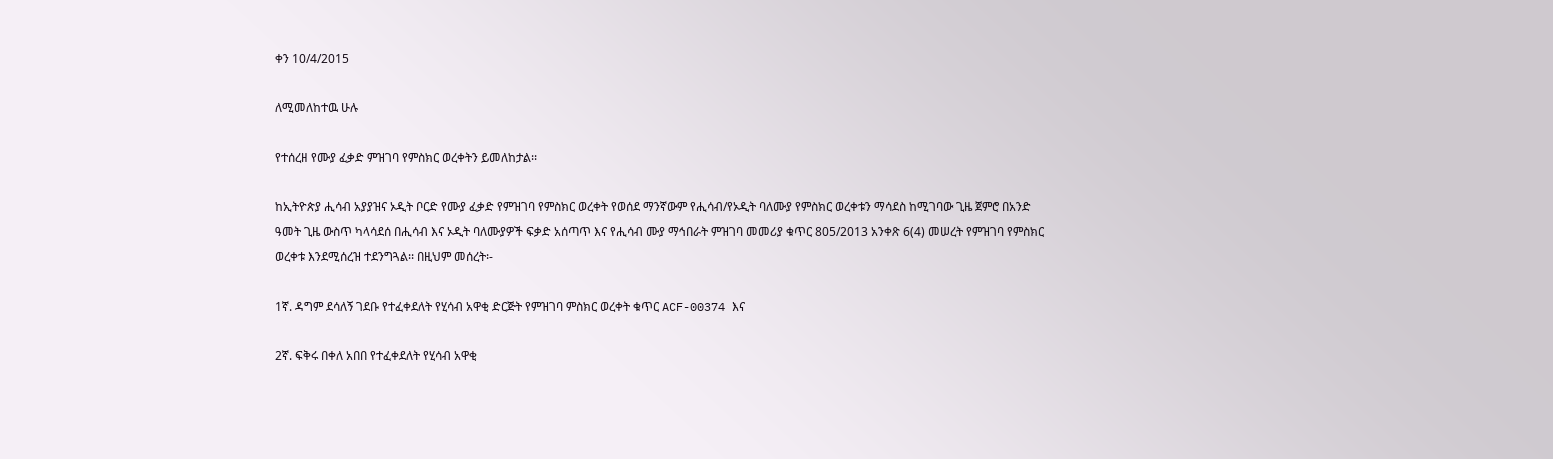ቀን 10/4/2015

ለሚመለከተዉ ሁሉ

የተሰረዘ የሙያ ፈቃድ ምዝገባ የምስክር ወረቀትን ይመለከታል፡፡

ከኢትዮጵያ ሒሳብ አያያዝና ኦዲት ቦርድ የሙያ ፈቃድ የምዝገባ የምስክር ወረቀት የወሰደ ማንኛውም የሒሳብ/የኦዲት ባለሙያ የምስክር ወረቀቱን ማሳደስ ከሚገባው ጊዜ ጀምሮ በአንድ ዓመት ጊዜ ውስጥ ካላሳደሰ በሒሳብ እና ኦዲት ባለሙያዎች ፍቃድ አሰጣጥ እና የሒሳብ ሙያ ማኅበራት ምዝገባ መመሪያ ቁጥር 805/2013 አንቀጽ 6(4) መሠረት የምዝገባ የምስክር ወረቀቱ እንደሚሰረዝ ተደንግጓል፡፡ በዚህም መሰረት፡-

1ኛ. ዳግም ደሳለኝ ገደቡ የተፈቀደለት የሂሳብ አዋቂ ድርጅት የምዝገባ ምስክር ወረቀት ቁጥር ACF-00374 እና

2ኛ. ፍቅሩ በቀለ አበበ የተፈቀደለት የሂሳብ አዋቂ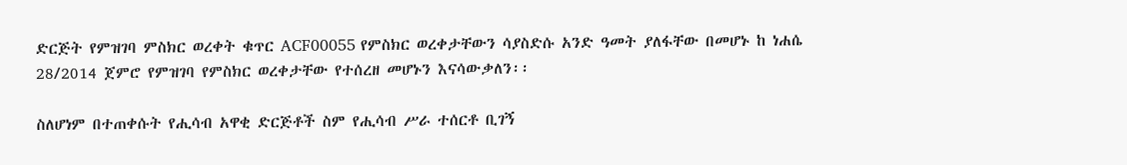ድርጅት የምዝገባ ምስክር ወረቀት ቁጥር ACF00055 የምስክር ወረቀታቸውን ሳያስድሱ አንድ ዓመት ያለፋቸው በመሆኑ ከ ነሐሴ 28/2014 ጀምሮ የምዝገባ የምስክር ወረቀታቸው የተሰረዘ መሆኑን እናሳውቃለን፡፡

ስለሆነም በተጠቀሱት የሒሳብ አዋቂ ድርጅቶች ስም የሒሳብ ሥራ ተሰርቶ ቢገኝ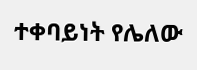ተቀባይነት የሌለው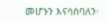መሆኑን እናሳስባለን፡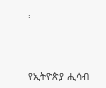፡



የኢትዮጵያ ሒሳብ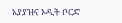አያያዝና ኦዲት ቦርድ